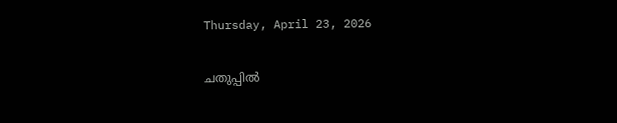Thursday, April 23, 2026

ചതുപ്പില്‍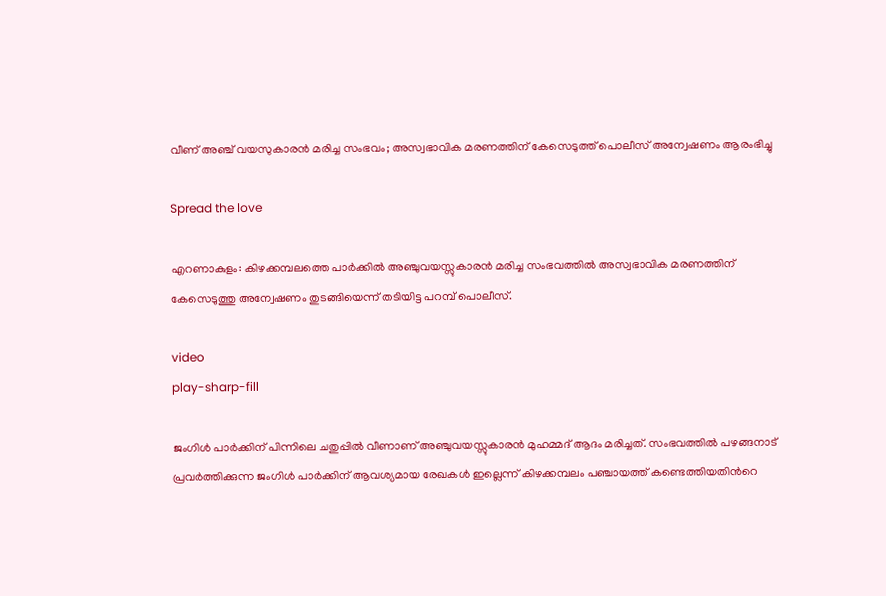വീണ് അഞ്ച് വയസുകാരൻ മരിച്ച സംഭവം; അസ്വഭാവിക മരണത്തിന് കേസെടുത്ത് പൊലീസ് അന്വേഷണം ആരംഭിച്ചു

Spread the love

എറണാകുളം: കിഴക്കമ്പലത്തെ പാർക്കില്‍ അഞ്ചുവയസ്സുകാരൻ മരിച്ച സംഭവത്തില്‍ അസ്വഭാവിക മരണത്തിന് കേസെടുത്തു അന്വേഷണം തുടങ്ങിയെന്ന് തടിയിട്ട പറമ്പ് പൊലീസ്.

video
play-sharp-fill

ജംഗിള്‍ പാർക്കിന് പിന്നിലെ ചതുപ്പില്‍ വീണാണ് അഞ്ചുവയസ്സുകാരൻ മുഹമ്മദ് ആദം മരിച്ചത്. സംഭവത്തില്‍ പഴങ്ങനാട് പ്രവർത്തിക്കുന്ന ജംഗിള്‍ പാർക്കിന് ആവശ്യമായ രേഖകള്‍ ഇല്ലെന്ന് കിഴക്കമ്പലം പഞ്ചായത്ത് കണ്ടെത്തിയതിന്‍റെ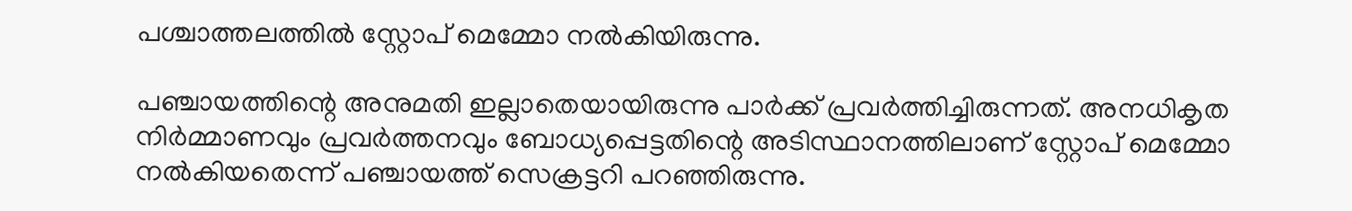പശ്ചാത്തലത്തില്‍ സ്റ്റോപ് മെമ്മോ നല്‍കിയിരുന്നു.

പഞ്ചായത്തിന്റെ അനുമതി ഇല്ലാതെയായിരുന്നു പാർക്ക് പ്രവർത്തിച്ചിരുന്നത്. അനധികൃത നിർമ്മാണവും പ്രവർത്തനവും ബോധ്യപ്പെട്ടതിന്റെ അടിസ്ഥാനത്തിലാണ് സ്റ്റോപ് മെമ്മോ നല്‍കിയതെന്ന് പഞ്ചായത്ത് സെക്രട്ടറി പറഞ്ഞിരുന്നു.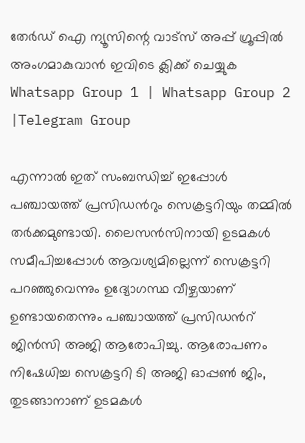തേർഡ് ഐ ന്യൂസിന്റെ വാട്സ് അപ്പ് ഗ്രൂപ്പിൽ അംഗമാകുവാൻ ഇവിടെ ക്ലിക്ക് ചെയ്യുക
Whatsapp Group 1 | Whatsapp Group 2 |Telegram Group

എന്നാല്‍ ഇത് സംബന്ധിച്ച്‌ ഇപ്പോള്‍ പഞ്ചായത്ത് പ്രസിഡന്‍റും സെക്രട്ടറിയും തമ്മില്‍ തർക്കമുണ്ടായി. ലൈസൻസിനായി ഉടമകള്‍ സമീപിച്ചപ്പോള്‍ ആവശ്യമില്ലെന്ന് സെക്രട്ടറി പറഞ്ഞുവെന്നും ഉദ്യോഗസ്ഥ വീഴ്ചയാണ് ഉണ്ടായതെന്നും പഞ്ചായത്ത് പ്രസി‍ഡന്‍റ് ജിൻസി അജി ആരോപിച്ചു. ആരോപണം നിഷേധിച്ച സെക്രട്ടറി ടി അജി ഓപ്പണ്‍ ജിം, തുടങ്ങാനാണ് ഉടമകള്‍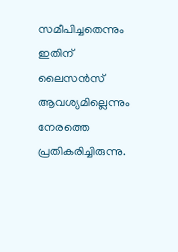സമീപിച്ചതെന്നും ഇതിന് ലൈസൻസ് ആവശ്യമില്ലെന്നും നേരത്തെ പ്രതികരിച്ചിരുന്നു.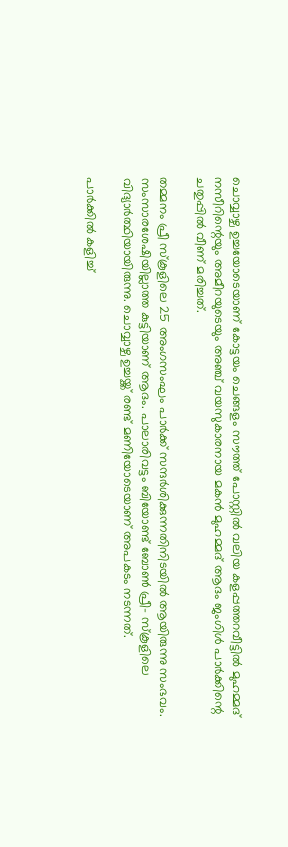ചൊവ്വാഴ്ച ഉച്ചയോടെയാണ് കോട്ടയം ചെങ്ങളം സൗത്ത് പോസ്റ്റില്‍ വലിയ കളപ്പത്തറവീട്ടില്‍ മുഹമ്മദ് നസീറിന്റെയും അമീറയുടെയും അഞ്ച് വയസുകാരനായ മകൻ മുഹമ്മദ് ആദം ജംഗിള്‍ പാർക്കിന്റെ ചതുപ്പില്‍ വീണ് മരിച്ചത്.

തമ്മനം പ്രീ സ്കൂളിലെ 25 അംഗസംഘം പാർക്ക് സന്ദർശിക്കുന്നതിനിടയില്‍ ആയിരുന്നു സംഭവം. സംസാരശേഷിയില്ലാത്ത കുട്ടിയാണ് ആദം. പാലാരിവട്ടം ബിയോണ്ട് ബോണ്‍ പ്രീ- സ്കൂളിലെ വിദ്യാർത്ഥിയായിരുന്നു. ചൊവ്വാഴ്ച ഉച്ചയ്ക്ക് രണ്ട് മണിയോടെയാണ് അപകടം നടന്നത്.

പാർക്കില്‍ കളിച്ച്‌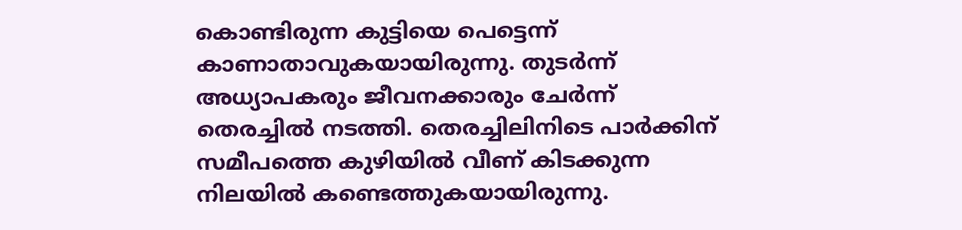കൊണ്ടിരുന്ന കുട്ടിയെ പെട്ടെന്ന് കാണാതാവുകയായിരുന്നു. തുടർന്ന് അധ്യാപകരും ജീവനക്കാരും ചേർന്ന് തെരച്ചില്‍ നടത്തി. തെരച്ചിലിനിടെ പാർക്കിന് സമീപത്തെ കുഴിയില്‍ വീണ് കിടക്കുന്ന നിലയില്‍ കണ്ടെത്തുകയായിരുന്നു.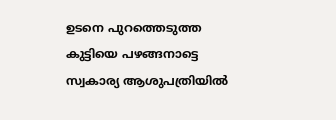ഉടനെ പുറത്തെടുത്ത കുട്ടിയെ പഴങ്ങനാട്ടെ സ്വകാര്യ ആശുപത്രിയില്‍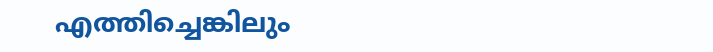എത്തിച്ചെങ്കിലും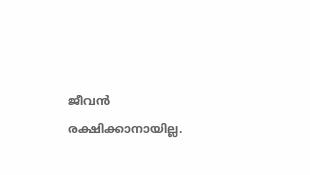ജീവൻ രക്ഷിക്കാനായില്ല.